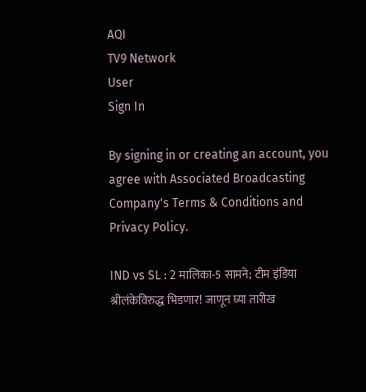AQI
TV9 Network
User
Sign In

By signing in or creating an account, you agree with Associated Broadcasting Company's Terms & Conditions and Privacy Policy.

IND vs SL : 2 मालिका-5 सामने; टीम इंडिया श्रीलंकेविरुद्ध भिडणार! जाणून घ्या तारीख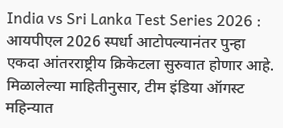India vs Sri Lanka Test Series 2026 : आयपीएल 2026 स्पर्धा आटोपल्यानंतर पुन्हा एकदा आंतरराष्ट्रीय क्रिकेटला सुरुवात होणार आहे. मिळालेल्या माहितीनुसार, टीम इंडिया ऑगस्ट महिन्यात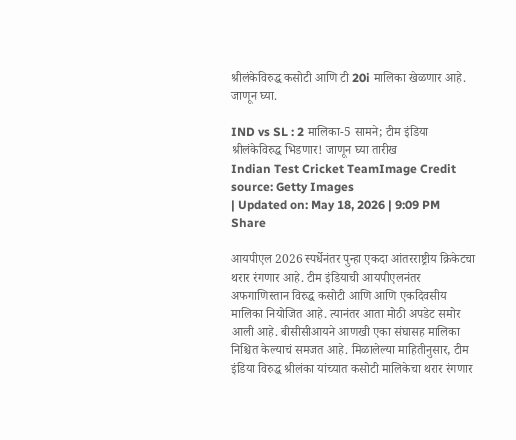श्रीलंकेविरुद्ध कसोटी आणि टी 20i मालिका खेळणार आहे. जाणून घ्या.

IND vs SL : 2 मालिका-5 सामने; टीम इंडिया श्रीलंकेविरुद्ध भिडणार! जाणून घ्या तारीख
Indian Test Cricket TeamImage Credit source: Getty Images
| Updated on: May 18, 2026 | 9:09 PM
Share

आयपीएल 2026 स्पर्धेनंतर पुन्हा एकदा आंतरराष्ट्रीय क्रिकेटचा थरार रंगणार आहे. टीम इंडियाची आयपीएलनंतर अफगाणिस्तान विरुद्ध कसोटी आणि आणि एकदिवसीय मालिका नियोजित आहे. त्यानंतर आता मोठी अपडेट समोर आली आहे. बीसीसीआयने आणखी एका संघासह मालिका निश्चित केल्याचं समजत आहे. मिळालेल्या माहितीनुसार, टीम इंडिया विरुद्ध श्रीलंका यांच्यात कसोटी मालिकेचा थरार रंगणार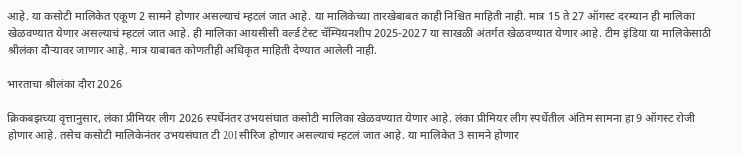आहे. या कसोटी मालिकेत एकूण 2 सामने होणार असल्याचं म्हटलं जात आहे. या मालिकेच्या तारखेबाबत काही निश्चित माहिती नाही. मात्र 15 ते 27 ऑगस्ट दरम्यान ही मालिका खेळवण्यात येणार असल्याचं म्हटलं जात आहे. ही मालिका आयसीसी वर्ल्ड टेस्ट चॅम्पियनशीप 2025-2027 या साखळी अंतर्गत खेळवण्यात येणार आहे. टीम इंडिया या मालिकेसाठी श्रीलंका दौऱ्यावर जाणार आहे. मात्र याबाबत कोणतीही अधिकृत माहिती देण्यात आलेली नाही.

भारताचा श्रीलंका दौरा 2026

क्रिकबझच्या वृत्तानुसार, लंका प्रीमियर लीग 2026 स्पर्धेनंतर उभयसंघात कसोटी मालिका खेळवण्यात येणार आहे. लंका प्रीमियर लीग स्पर्धेतील अंतिम सामना हा 9 ऑगस्ट रोजी होणार आहे. तसेच कसोटी मालिकेनंतर उभयसंघात टी 20I सीरिज होणार असल्याचं म्हटलं जात आहे. या मालिकेत 3 सामने होणार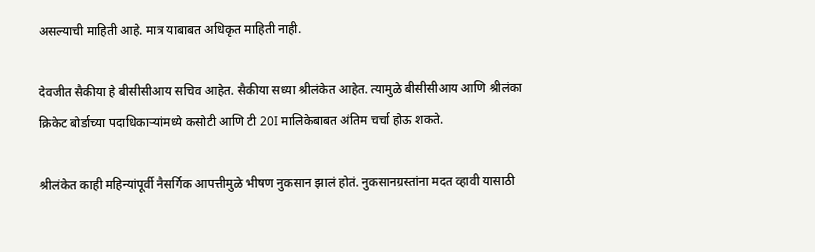असल्याची माहिती आहे. मात्र याबाबत अधिकृत माहिती नाही.

देवजीत सैकीया हे बीसीसीआय सचिव आहेत. सैकीया सध्या श्रीलंकेत आहेत. त्यामुळे बीसीसीआय आणि श्रीलंका क्रिकेट बोर्डाच्या पदाधिकाऱ्यांमध्ये कसोटी आणि टी 20I मालिकेबाबत अंतिम चर्चा होऊ शकते.

श्रीलंकेत काही महिन्यांपूर्वी नैसर्गिक आपत्तीमुळे भीषण नुकसान झालं होतं. नुकसानग्रस्तांना मदत व्हावी यासाठी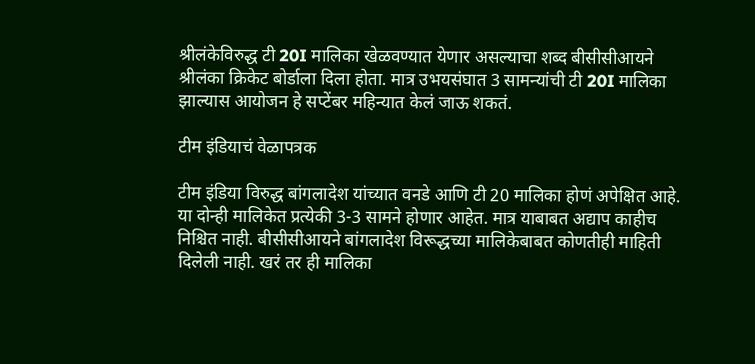श्रीलंकेविरुद्ध टी 20I मालिका खेळवण्यात येणार असल्याचा शब्द बीसीसीआयने श्रीलंका क्रिकेट बोर्डाला दिला होता. मात्र उभयसंघात 3 सामन्यांची टी 20I मालिका झाल्यास आयोजन हे सप्टेंबर महिन्यात केलं जाऊ शकतं.

टीम इंडियाचं वेळापत्रक

टीम इंडिया विरुद्ध बांगलादेश यांच्यात वनडे आणि टी 20 मालिका होणं अपेक्षित आहे. या दोन्ही मालिकेत प्रत्येकी 3-3 सामने होणार आहेत. मात्र याबाबत अद्याप काहीच निश्चित नाही. बीसीसीआयने बांगलादेश विरूद्धच्या मालिकेबाबत कोणतीही माहिती दिलेली नाही. खरं तर ही मालिका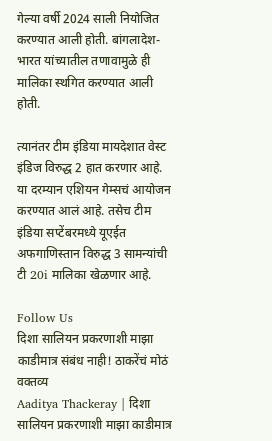गेल्या वर्षी 2024 साली नियोजित करण्यात आली होती. बांगलादेश-भारत यांच्यातील तणावामुळे ही मालिका स्थगित करण्यात आली होती.

त्यानंतर टीम इंडिया मायदेशात वेस्ट इंडिज विरुद्ध 2 हात करणार आहे. या दरम्यान एशियन गेम्सचं आयोजन करण्यात आलं आहे. तसेच टीम इंडिया सप्टेंबरमध्ये यूएईत अफगाणिस्तान विरुद्ध 3 सामन्यांची टी 20i मालिका खेळणार आहे.

Follow Us
दिशा सालियन प्रकरणाशी माझा काडीमात्र संबंध नाही! ठाकरेंचं मोठं वक्तव्य
Aaditya Thackeray | दिशा सालियन प्रकरणाशी माझा काडीमात्र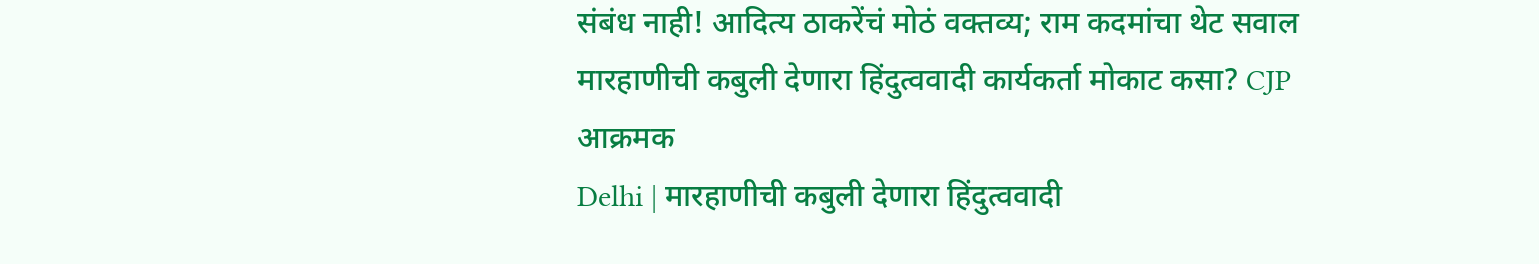संबंध नाही! आदित्य ठाकरेंचं मोठं वक्तव्य; राम कदमांचा थेट सवाल
मारहाणीची कबुली देणारा हिंदुत्ववादी कार्यकर्ता मोकाट कसा? CJP आक्रमक
Delhi | मारहाणीची कबुली देणारा हिंदुत्ववादी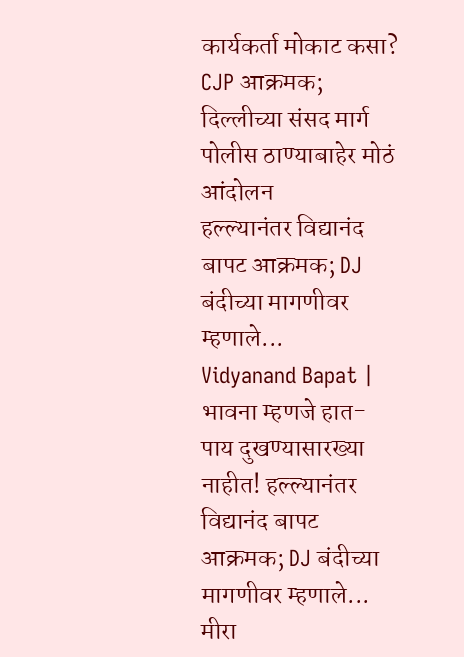कार्यकर्ता मोकाट कसा? CJP आक्रमक; दिल्लीच्या संसद मार्ग पोलीस ठाण्याबाहेर मोठं आंदोलन
हल्ल्यानंतर विद्यानंद बापट आक्रमक; DJ बंदीच्या मागणीवर म्हणाले...
Vidyanand Bapat | भावना म्हणजे हात-पाय दुखण्यासारख्या नाहीत! हल्ल्यानंतर विद्यानंद बापट आक्रमक; DJ बंदीच्या मागणीवर म्हणाले...
मीरा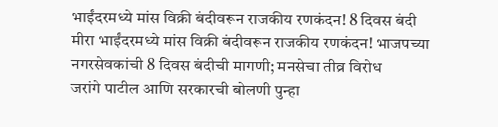भाईंदरमध्ये मांस विक्री बंदीवरून राजकीय रणकंदन! 8 दिवस बंदी
मीरा भाईंदरमध्ये मांस विक्री बंदीवरून राजकीय रणकंदन! भाजपच्या नगरसेवकांची 8 दिवस बंदीची मागणी; मनसेचा तीव्र विरोध
जरांगे पाटील आणि सरकारची बोलणी पुन्हा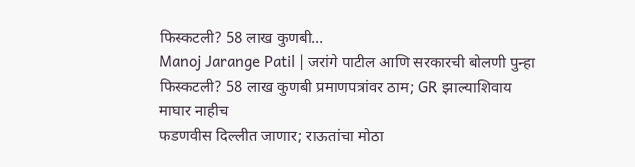फिस्कटली? 58 लाख कुणबी...
Manoj Jarange Patil | जरांगे पाटील आणि सरकारची बोलणी पुन्हा फिस्कटली? 58 लाख कुणबी प्रमाणपत्रांवर ठाम; GR झाल्याशिवाय माघार नाहीच
फडणवीस दिल्लीत जाणार; राऊतांचा मोठा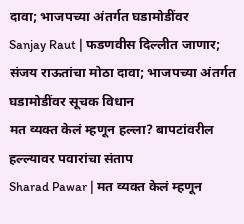दावा; भाजपच्या अंतर्गत घडामोडींवर
Sanjay Raut | फडणवीस दिल्लीत जाणार; संजय राऊतांचा मोठा दावा; भाजपच्या अंतर्गत घडामोडींवर सूचक विधान
मत व्यक्त केलं म्हणून हल्ला? बापटांवरील हल्ल्यावर पवारांचा संताप
Sharad Pawar | मत व्यक्त केलं म्हणून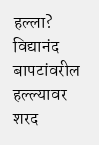हल्ला? विद्यानंद बापटांवरील हल्ल्यावर शरद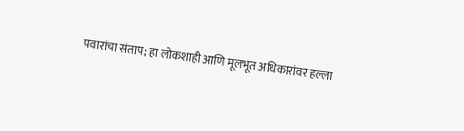पवारांचा संताप; हा लोकशाही आणि मूलभूत अधिकारांवर हल्ला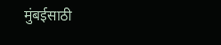मुंबईसाठी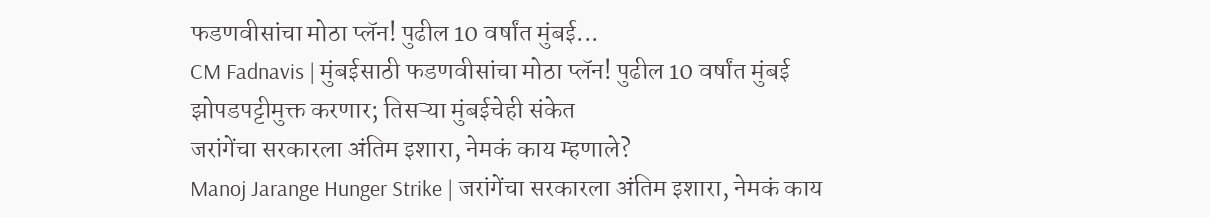फडणवीसांचा मोठा प्लॅन! पुढील 10 वर्षांत मुंबई...
CM Fadnavis | मुंबईसाठी फडणवीसांचा मोठा प्लॅन! पुढील 10 वर्षांत मुंबई झोपडपट्टीमुक्त करणार; तिसऱ्या मुंबईचेही संकेत
जरांगेंचा सरकारला अंतिम इशारा, नेमकं काय म्हणाले?
Manoj Jarange Hunger Strike | जरांगेंचा सरकारला अंतिम इशारा, नेमकं काय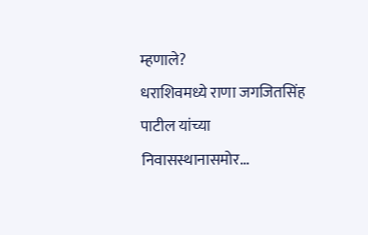म्हणाले?
धराशिवमध्ये राणा जगजितसिंह पाटील यांच्या निवासस्थानासमोर...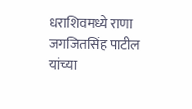धराशिवमध्ये राणा जगजितसिंह पाटील यांच्या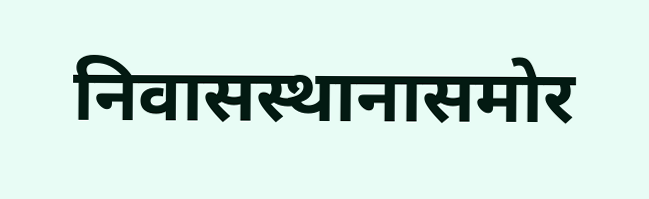निवासस्थानासमोर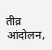तीव्र आंदोलन,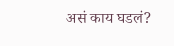असं काय घडलं?